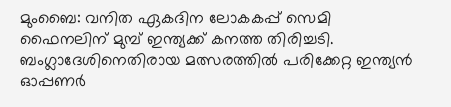മുംബൈ: വനിത ഏകദിന ലോകകപ്പ് സെമി ഫൈനലിന് മുമ്പ് ഇന്ത്യക്ക് കനത്ത തിരിച്ചടി. ബംഗ്ലാദേശിനെതിരായ മത്സരത്തില്‍ പരിക്കേറ്റ ഇന്ത്യന്‍ ഓപ്പണര്‍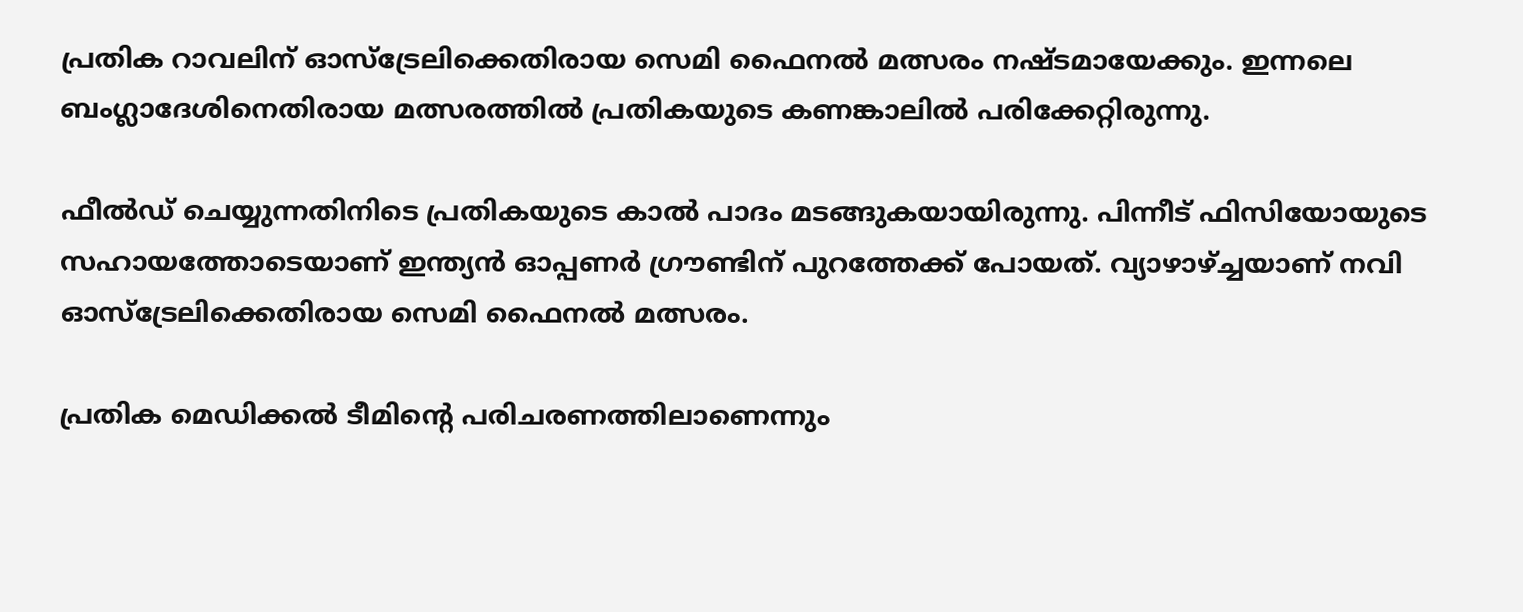പ്രതിക റാവലിന് ഓസ്‌ട്രേലിക്കെതിരായ സെമി ഫൈനല്‍ മത്സരം നഷ്ടമായേക്കും. ഇന്നലെ ബംഗ്ലാദേശിനെതിരായ മത്സരത്തില്‍ പ്രതികയുടെ കണങ്കാലില്‍ പരിക്കേറ്റിരുന്നു.

ഫീല്‍ഡ് ചെയ്യുന്നതിനിടെ പ്രതികയുടെ കാല്‍ പാദം മടങ്ങുകയായിരുന്നു. പിന്നീട് ഫിസിയോയുടെ സഹായത്തോടെയാണ് ഇന്ത്യന്‍ ഓപ്പണര്‍ ഗ്രൗണ്ടിന് പുറത്തേക്ക് പോയത്. വ്യാഴാഴ്ച്ചയാണ് നവി ഓസ്‌ട്രേലിക്കെതിരായ സെമി ഫൈനല്‍ മത്സരം.

പ്രതിക മെഡിക്കല്‍ ടീമിന്റെ പരിചരണത്തിലാണെന്നും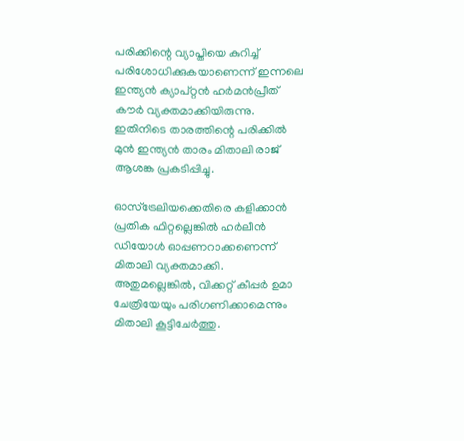പരിക്കിന്റെ വ്യാപ്തിയെ കുറിച്ച് പരിശോധിക്കുകയാണെന്ന് ഇന്നലെ ഇന്ത്യന്‍ ക്യാപ്റ്റന്‍ ഹര്‍മന്‍പ്രീത് കൗര്‍ വ്യക്തമാക്കിയിരുന്നു. ഇതിനിടെ താരത്തിന്റെ പരിക്കില്‍ മുന്‍ ഇന്ത്യന്‍ താരം മിതാലി രാജ് ആശങ്ക പ്രകടിപ്പിച്ചു.

ഓസ്‌ട്രേലിയക്കെതിരെ കളിക്കാന്‍ പ്രതിക ഫിറ്റല്ലെങ്കില്‍ ഹര്‍ലീന്‍ ഡിയോള്‍ ഓപ്പണറാക്കണെന്ന് മിതാലി വ്യക്തമാക്കി. അതുമല്ലെങ്കില്‍, വിക്കറ്റ് കീപ്പര്‍ ഉമാ ചേത്രിയേയും പരിഗണിക്കാമെന്നും മിതാലി കൂട്ടിചേര്‍ത്തു.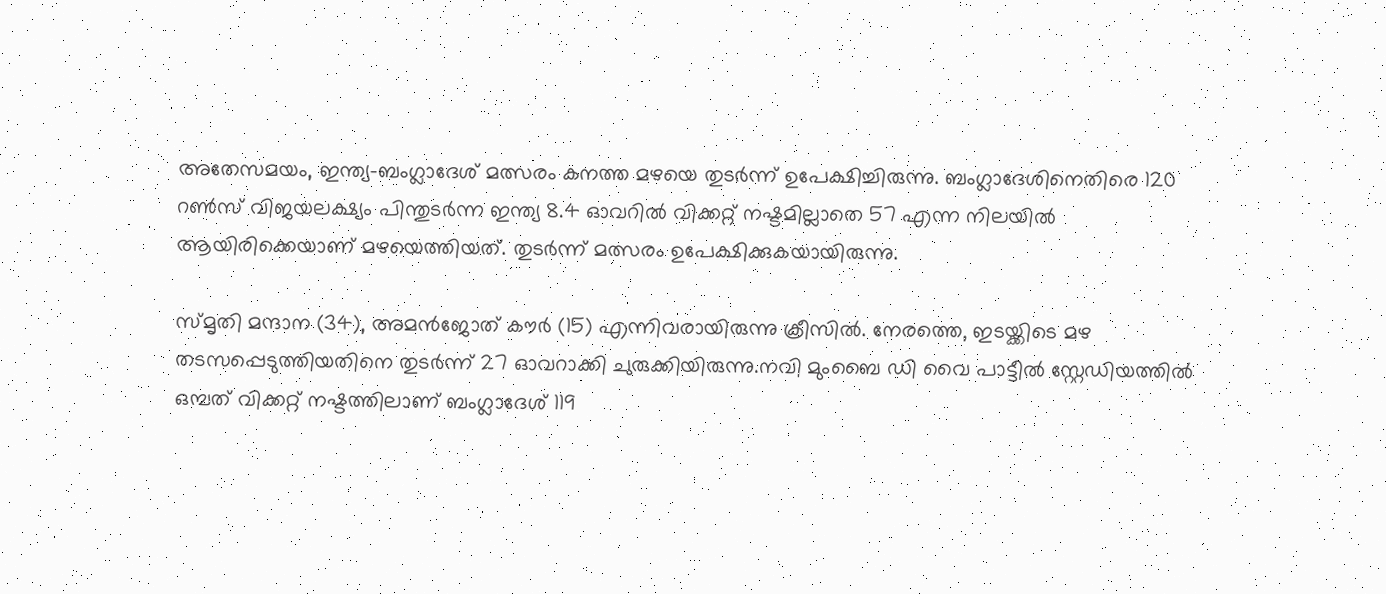അതേസമയം, ഇന്ത്യ-ബംഗ്ലാദേശ് മത്സരം കനത്ത മഴയെ തുടര്‍ന്ന് ഉപേക്ഷിച്ചിരുന്നു. ബംഗ്ലാദേശിനെതിരെ 120 റണ്‍സ് വിജയലക്ഷ്യം പിന്തുടര്‍ന്ന ഇന്ത്യ 8.4 ഓവറില്‍ വിക്കറ്റ് നഷ്ടമില്ലാതെ 57 എന്ന നിലയില്‍ ആയിരിക്കെയാണ് മഴയെത്തിയത്. തുടര്‍ന്ന് മത്സരം ഉപേക്ഷിക്കുകയായിരുന്നു.

സ്മൃതി മന്ദാന (34), അമന്‍ജോത് കൗര്‍ (15) എന്നിവരായിരുന്നു ക്രീസില്‍. നേരത്തെ, ഇടയ്ക്കിടെ മഴ തടസപ്പെടുത്തിയതിനെ തുടര്‍ന്ന് 27 ഓവറാക്കി ചുരുക്കിയിരുന്നു.നവി മുംബൈ ഡി വൈ പാട്ടീല്‍ സ്റ്റേഡിയത്തില്‍ ഒമ്പത് വിക്കറ്റ് നഷ്ടത്തിലാണ് ബംഗ്ലാദേശ് 119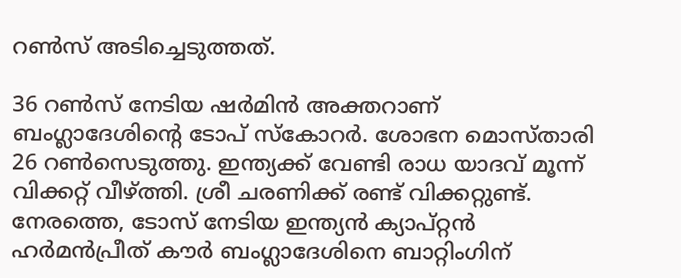റണ്‍സ് അടിച്ചെടുത്തത്.

36 റണ്‍സ് നേടിയ ഷര്‍മിന്‍ അക്തറാണ് ബംഗ്ലാദേശിന്റെ ടോപ് സ്‌കോറര്‍. ശോഭന മൊസ്താരി 26 റണ്‍സെടുത്തു. ഇന്ത്യക്ക് വേണ്ടി രാധ യാദവ് മൂന്ന് വിക്കറ്റ് വീഴ്ത്തി. ശ്രീ ചരണിക്ക് രണ്ട് വിക്കറ്റുണ്ട്. നേരത്തെ, ടോസ് നേടിയ ഇന്ത്യന്‍ ക്യാപ്റ്റന്‍ ഹര്‍മന്‍പ്രീത് കൗര്‍ ബംഗ്ലാദേശിനെ ബാറ്റിംഗിന്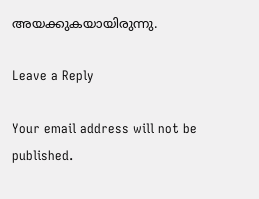അയക്കുകയായിരുന്നു.

Leave a Reply

Your email address will not be published.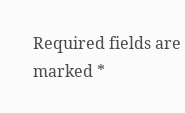Required fields are marked *